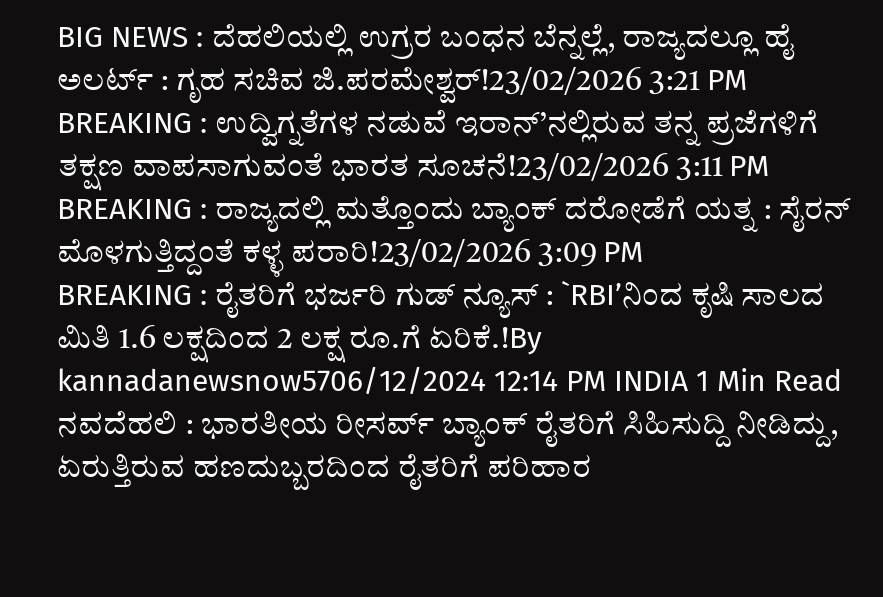BIG NEWS : ದೆಹಲಿಯಲ್ಲಿ ಉಗ್ರರ ಬಂಧನ ಬೆನ್ನಲ್ಲೆ, ರಾಜ್ಯದಲ್ಲೂ ಹೈ ಅಲರ್ಟ್ : ಗೃಹ ಸಚಿವ ಜಿ.ಪರಮೇಶ್ವರ್!23/02/2026 3:21 PM
BREAKING : ಉದ್ವಿಗ್ನತೆಗಳ ನಡುವೆ ಇರಾನ್’ನಲ್ಲಿರುವ ತನ್ನ ಪ್ರಜೆಗಳಿಗೆ ತಕ್ಷಣ ವಾಪಸಾಗುವಂತೆ ಭಾರತ ಸೂಚನೆ!23/02/2026 3:11 PM
BREAKING : ರಾಜ್ಯದಲ್ಲಿ ಮತ್ತೊಂದು ಬ್ಯಾಂಕ್ ದರೋಡೆಗೆ ಯತ್ನ : ಸೈರನ್ ಮೊಳಗುತ್ತಿದ್ದಂತೆ ಕಳ್ಳ ಪರಾರಿ!23/02/2026 3:09 PM
BREAKING : ರೈತರಿಗೆ ಭರ್ಜರಿ ಗುಡ್ ನ್ಯೂಸ್ : `RBI’ನಿಂದ ಕೃಷಿ ಸಾಲದ ಮಿತಿ 1.6 ಲಕ್ಷದಿಂದ 2 ಲಕ್ಷ ರೂ.ಗೆ ಏರಿಕೆ.!By kannadanewsnow5706/12/2024 12:14 PM INDIA 1 Min Read ನವದೆಹಲಿ : ಭಾರತೀಯ ರೀಸರ್ವ್ ಬ್ಯಾಂಕ್ ರೈತರಿಗೆ ಸಿಹಿಸುದ್ದಿ ನೀಡಿದ್ದು, ಏರುತ್ತಿರುವ ಹಣದುಬ್ಬರದಿಂದ ರೈತರಿಗೆ ಪರಿಹಾರ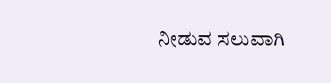ನೀಡುವ ಸಲುವಾಗಿ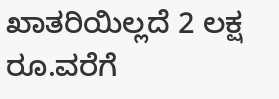ಖಾತರಿಯಿಲ್ಲದೆ 2 ಲಕ್ಷ ರೂ.ವರೆಗೆ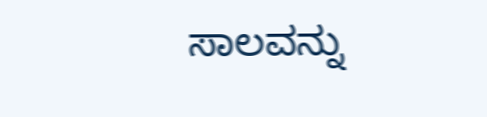ಸಾಲವನ್ನು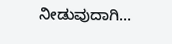ನೀಡುವುದಾಗಿ…